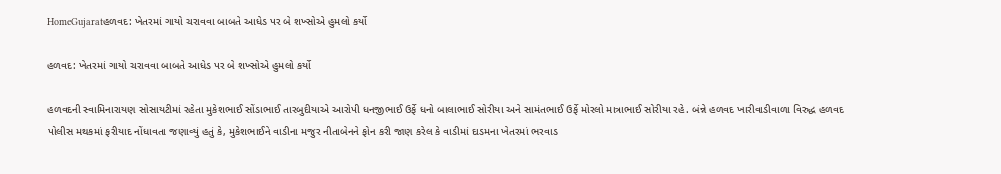HomeGujaratહળવદ: ખેતરમાં ગાયો ચરાવવા બાબતે આધેડ પર બે શખ્સોએ હુમલો કર્યો

હળવદ: ખેતરમાં ગાયો ચરાવવા બાબતે આધેડ પર બે શખ્સોએ હુમલો કર્યો

હળવદની સ્વામિનારાયણ સોસાયટીમાં રહેતા મુકેશભાઈ સોંડાભાઈ તારબુદીયાએ આરોપી ધનજીભાઈ ઉર્ફે ધનો બાલાભાઈ સોરીયા અને સામંતભાઈ ઉર્ફે મોરલો માત્રાભાઈ સોરીયા રહે. બંન્ને હળવદ ખારીવાડીવાળા વિરુદ્ધ હળવદ પોલીસ મથકમાં ફરીયાદ નોંધાવતા જણાવ્યું હતું કે, મુકેશભાઈને વાડીના મજુર નીતાબેનને ફોન કરી જાણ કરેલ કે વાડીમાં દાડમના ખેતરમાં ભરવાડ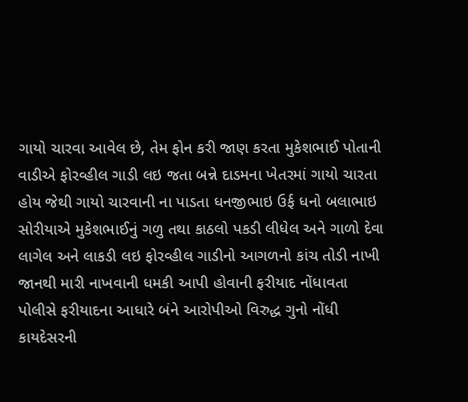ગાયો ચારવા આવેલ છે, તેમ ફોન કરી જાણ કરતા મુકેશભાઈ પોતાની વાડીએ ફોરવ્હીલ ગાડી લઇ જતા બન્ને દાડમના ખેતરમાં ગાયો ચારતા હોય જેથી ગાયો ચારવાની ના પાડતા ધનજીભાઇ ઉર્ફ ધનો બલાભાઇ સોરીયાએ મુકેશભાઈનું ગળુ તથા કાઠલો પકડી લીધેલ અને ગાળો દેવા લાગેલ અને લાકડી લઇ ફોરવ્હીલ ગાડીનો આગળનો કાંચ તોડી નાખી જાનથી મારી નાખવાની ધમકી આપી હોવાની ફરીયાદ નોંધાવતા પોલીસે ફરીયાદના આધારે બંને આરોપીઓ વિરુદ્ધ ગુનો નોંધી કાયદેસરની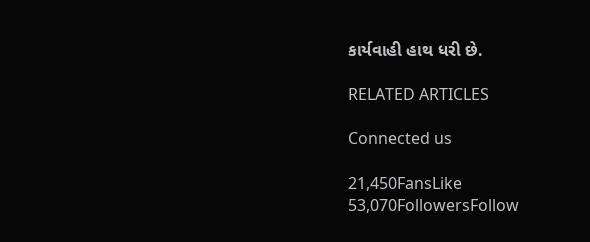કાર્યવાહી હાથ ધરી છે.

RELATED ARTICLES

Connected us

21,450FansLike
53,070FollowersFollow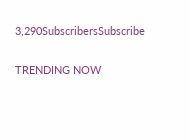3,290SubscribersSubscribe

TRENDING NOW